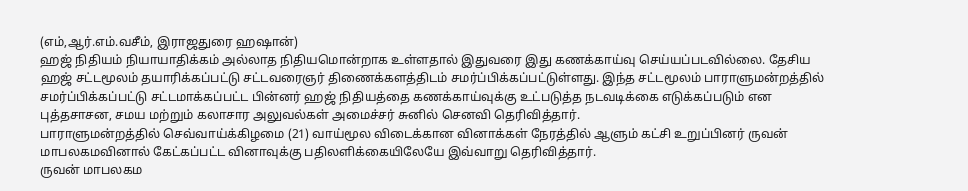(எம்,ஆர்.எம்.வசீம், இராஜதுரை ஹஷான்)
ஹஜ் நிதியம் நியாயாதிக்கம் அல்லாத நிதியமொன்றாக உள்ளதால் இதுவரை இது கணக்காய்வு செய்யப்படவில்லை. தேசிய ஹஜ் சட்டமூலம் தயாரிக்கப்பட்டு சட்டவரைஞர் திணைக்களத்திடம் சமர்ப்பிக்கப்பட்டுள்ளது. இந்த சட்டமூலம் பாராளுமன்றத்தில் சமர்ப்பிக்கப்பட்டு சட்டமாக்கப்பட்ட பின்னர் ஹஜ் நிதியத்தை கணக்காய்வுக்கு உட்படுத்த நடவடிக்கை எடுக்கப்படும் என புத்தசாசன, சமய மற்றும் கலாசார அலுவல்கள் அமைச்சர் சுனில் செனவி தெரிவித்தார்.
பாராளுமன்றத்தில் செவ்வாய்க்கிழமை (21) வாய்மூல விடைக்கான வினாக்கள் நேரத்தில் ஆளும் கட்சி உறுப்பினர் ருவன் மாபலகமவினால் கேட்கப்பட்ட வினாவுக்கு பதிலளிக்கையிலேயே இவ்வாறு தெரிவித்தார்.
ருவன் மாபலகம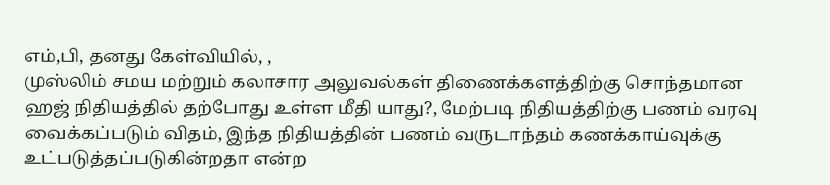எம்,பி, தனது கேள்வியில், ,
முஸ்லிம் சமய மற்றும் கலாசார அலுவல்கள் திணைக்களத்திற்கு சொந்தமான ஹஜ் நிதியத்தில் தற்போது உள்ள மீதி யாது?, மேற்படி நிதியத்திற்கு பணம் வரவு வைக்கப்படும் விதம், இந்த நிதியத்தின் பணம் வருடாந்தம் கணக்காய்வுக்கு உட்படுத்தப்படுகின்றதா என்ற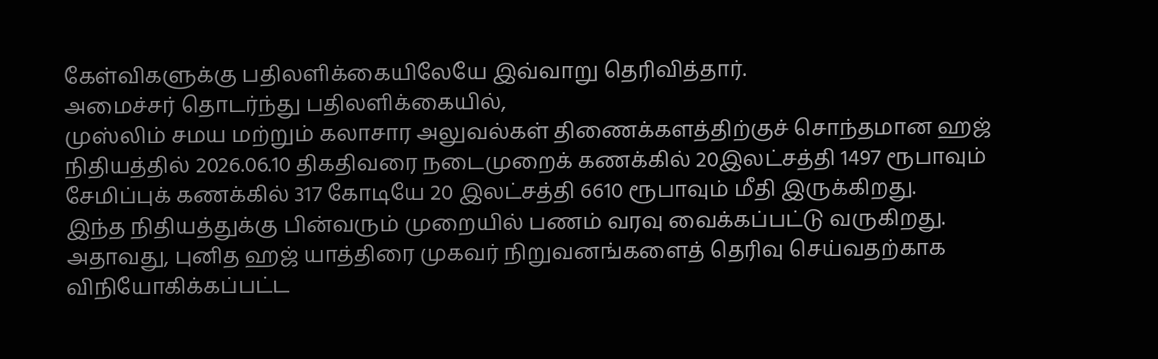கேள்விகளுக்கு பதிலளிக்கையிலேயே இவ்வாறு தெரிவித்தார்.
அமைச்சர் தொடர்ந்து பதிலளிக்கையில்,
முஸ்லிம் சமய மற்றும் கலாசார அலுவல்கள் திணைக்களத்திற்குச் சொந்தமான ஹஜ் நிதியத்தில் 2026.06.10 திகதிவரை நடைமுறைக் கணக்கில் 20இலட்சத்தி 1497 ரூபாவும் சேமிப்புக் கணக்கில் 317 கோடியே 20 இலட்சத்தி 6610 ரூபாவும் மீதி இருக்கிறது.
இந்த நிதியத்துக்கு பின்வரும் முறையில் பணம் வரவு வைக்கப்பட்டு வருகிறது. அதாவது, புனித ஹஜ் யாத்திரை முகவர் நிறுவனங்களைத் தெரிவு செய்வதற்காக விநியோகிக்கப்பட்ட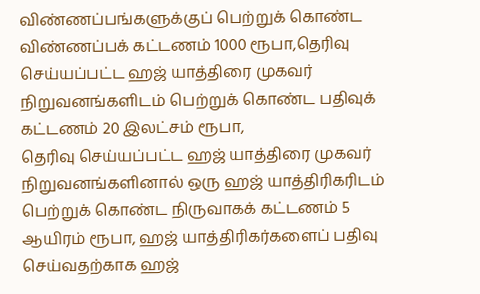விண்ணப்பங்களுக்குப் பெற்றுக் கொண்ட விண்ணப்பக் கட்டணம் 1000 ரூபா,தெரிவு செய்யப்பட்ட ஹஜ் யாத்திரை முகவர் நிறுவனங்களிடம் பெற்றுக் கொண்ட பதிவுக் கட்டணம் 20 இலட்சம் ரூபா,
தெரிவு செய்யப்பட்ட ஹஜ் யாத்திரை முகவர் நிறுவனங்களினால் ஒரு ஹஜ் யாத்திரிகரிடம் பெற்றுக் கொண்ட நிருவாகக் கட்டணம் 5 ஆயிரம் ரூபா, ஹஜ் யாத்திரிகர்களைப் பதிவு செய்வதற்காக ஹஜ்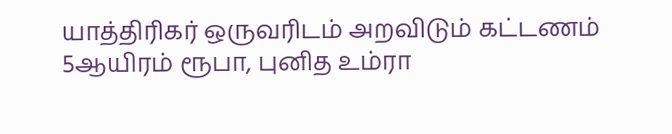யாத்திரிகர் ஒருவரிடம் அறவிடும் கட்டணம் 5ஆயிரம் ரூபா, புனித உம்ரா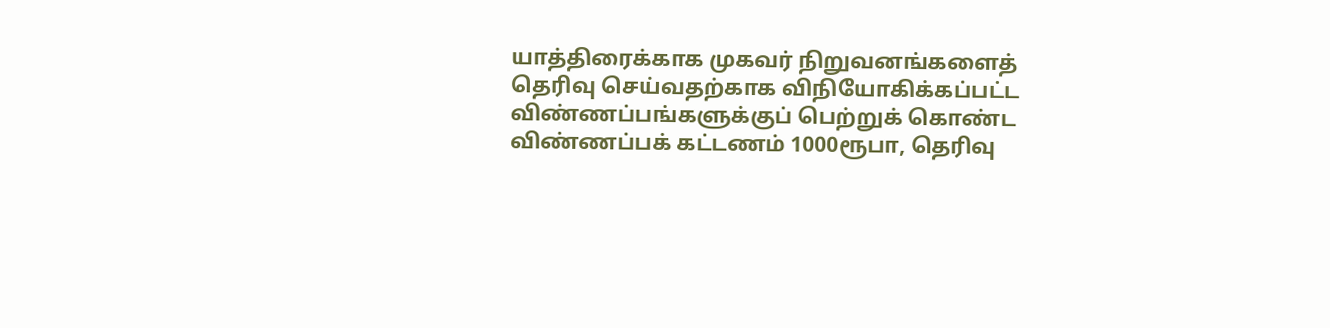யாத்திரைக்காக முகவர் நிறுவனங்களைத் தெரிவு செய்வதற்காக விநியோகிக்கப்பட்ட விண்ணப்பங்களுக்குப் பெற்றுக் கொண்ட விண்ணப்பக் கட்டணம் 1000ரூபா, தெரிவு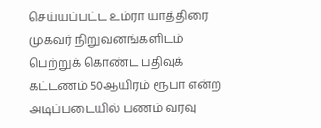செய்யப்பட்ட உம்ரா யாத்திரை முகவர் நிறுவனங்களிடம் பெற்றுக் கொண்ட பதிவுக் கட்டணம் 50ஆயிரம் ரூபா என்ற அடிப்படையில் பணம் வரவு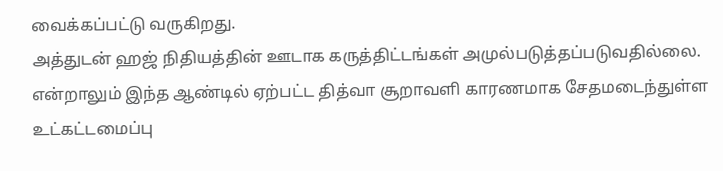வைக்கப்பட்டு வருகிறது.
அத்துடன் ஹஜ் நிதியத்தின் ஊடாக கருத்திட்டங்கள் அமுல்படுத்தப்படுவதில்லை. என்றாலும் இந்த ஆண்டில் ஏற்பட்ட தித்வா சூறாவளி காரணமாக சேதமடைந்துள்ள உட்கட்டமைப்பு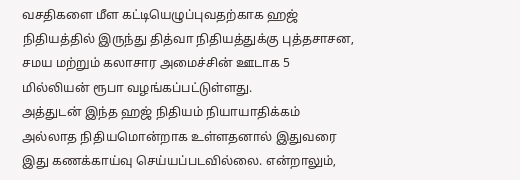வசதிகளை மீள கட்டியெழுப்புவதற்காக ஹஜ் நிதியத்தில் இருந்து தித்வா நிதியத்துக்கு புத்தசாசன, சமய மற்றும் கலாசார அமைச்சின் ஊடாக 5 மில்லியன் ரூபா வழங்கப்பட்டுள்ளது.
அத்துடன் இந்த ஹஜ் நிதியம் நியாயாதிக்கம் அல்லாத நிதியமொன்றாக உள்ளதனால் இதுவரை இது கணக்காய்வு செய்யப்படவில்லை. என்றாலும்,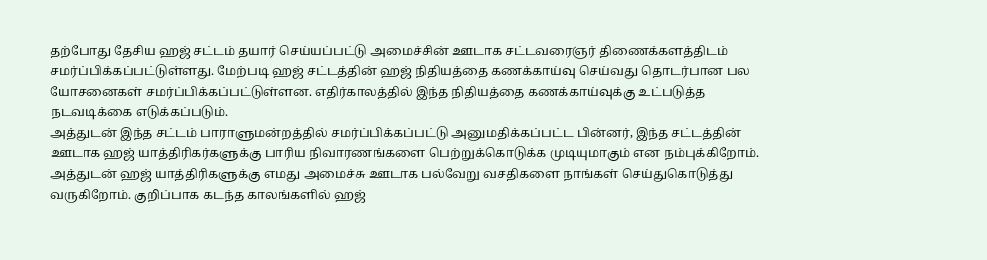தற்போது தேசிய ஹஜ் சட்டம் தயார் செய்யப்பட்டு அமைச்சின் ஊடாக சட்டவரைஞர் திணைக்களத்திடம் சமர்ப்பிக்கப்பட்டுள்ளது. மேற்படி ஹஜ் சட்டத்தின் ஹஜ் நிதியத்தை கணக்காய்வு செய்வது தொடர்பான பல யோசனைகள் சமர்ப்பிக்கப்பட்டுள்ளன. எதிர்காலத்தில் இந்த நிதியத்தை கணக்காய்வுக்கு உட்படுத்த நடவடிக்கை எடுக்கப்படும்.
அத்துடன் இந்த சட்டம் பாராளுமன்றத்தில் சமர்ப்பிக்கப்பட்டு அனுமதிக்கப்பட்ட பின்னர், இந்த சட்டத்தின் ஊடாக ஹஜ் யாத்திரிகர்களுக்கு பாரிய நிவாரணங்களை பெற்றுக்கொடுக்க முடியுமாகும் என நம்புக்கிறோம். அத்துடன் ஹஜ் யாத்திரிகளுக்கு எமது அமைச்சு ஊடாக பல்வேறு வசதிகளை நாங்கள் செய்துகொடுத்து வருகிறோம். குறிப்பாக கடந்த காலங்களில் ஹஜ்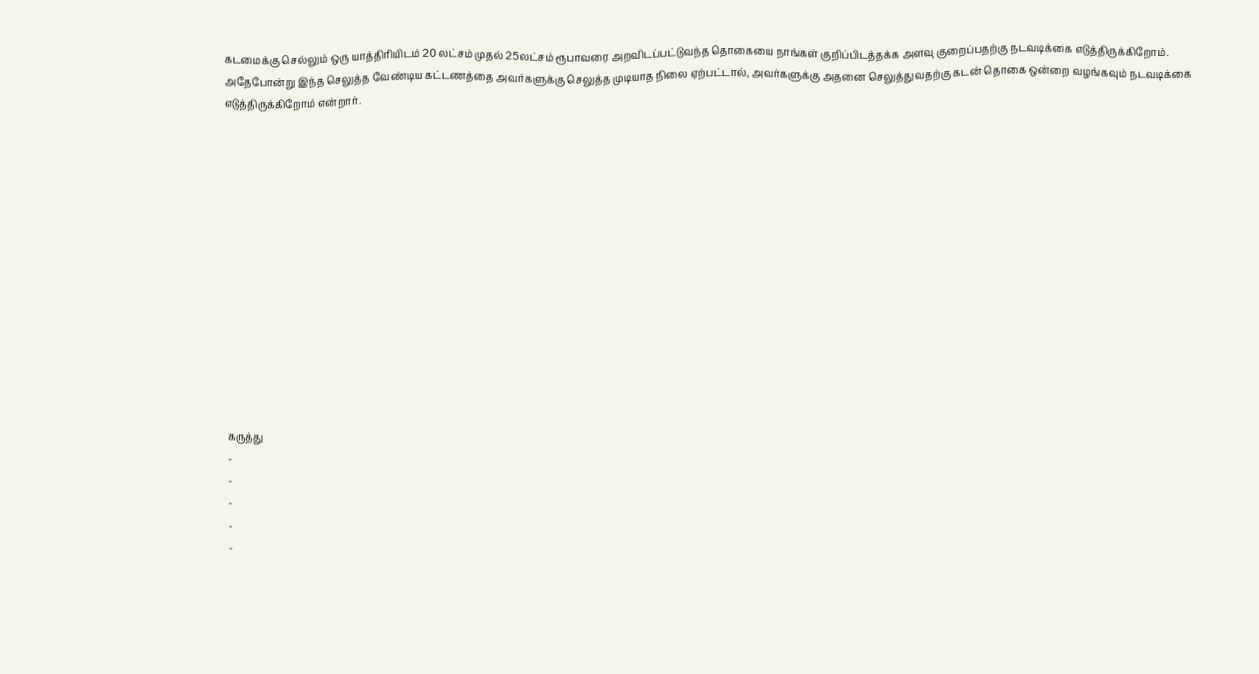கடமைக்கு செல்லும் ஒரு யாத்திரியிடம் 20 லட்சம் முதல் 25லட்சம் ரூபாவரை அறவிடப்பட்டுவந்த தொகையை நாங்கள் குறிப்பிடத்தக்க அளவு குறைப்பதற்கு நடவடிக்கை எடுத்திருக்கிறோம். அதேபோன்று இந்த செலுத்த வேண்டிய கட்டணத்தை அவர்களுக்கு செலுத்த முடியாத நிலை ஏற்பட்டால், அவர்களுக்கு அதனை செலுத்துவதற்கு கடன் தொகை ஒன்றை வழங்கவும் நடவடிக்கை எடுத்திருக்கிறோம் என்றார்.














கருத்து
-
-
-
-
-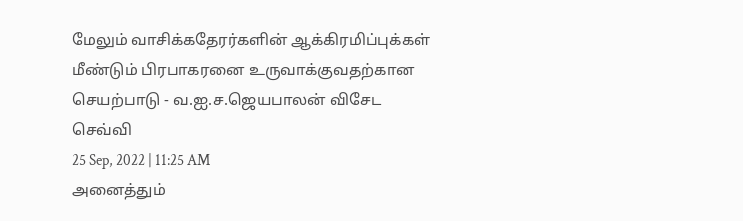மேலும் வாசிக்கதேரர்களின் ஆக்கிரமிப்புக்கள் மீண்டும் பிரபாகரனை உருவாக்குவதற்கான செயற்பாடு - வ.ஐ.ச.ஜெயபாலன் விசேட செவ்வி
25 Sep, 2022 | 11:25 AM
அனைத்தும்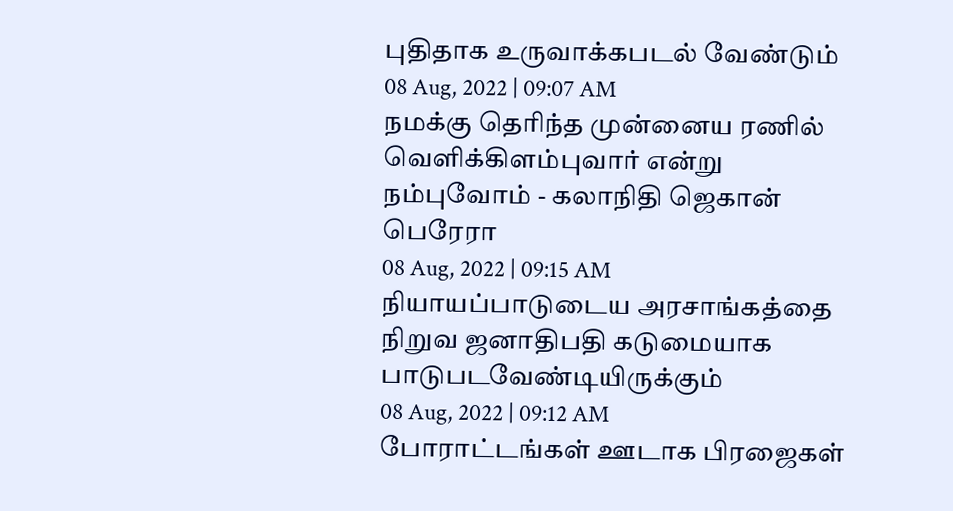புதிதாக உருவாக்கபடல் வேண்டும்
08 Aug, 2022 | 09:07 AM
நமக்கு தெரிந்த முன்னைய ரணில் வெளிக்கிளம்புவார் என்று நம்புவோம் - கலாநிதி ஜெகான் பெரேரா
08 Aug, 2022 | 09:15 AM
நியாயப்பாடுடைய அரசாங்கத்தை நிறுவ ஜனாதிபதி கடுமையாக பாடுபடவேண்டியிருக்கும்
08 Aug, 2022 | 09:12 AM
போராட்டங்கள் ஊடாக பிரஜைகள்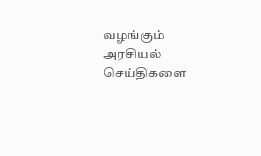வழங்கும் அரசியல் செய்திகளை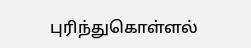புரிந்துகொள்ளல்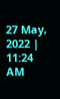27 May, 2022 | 11:24 AM